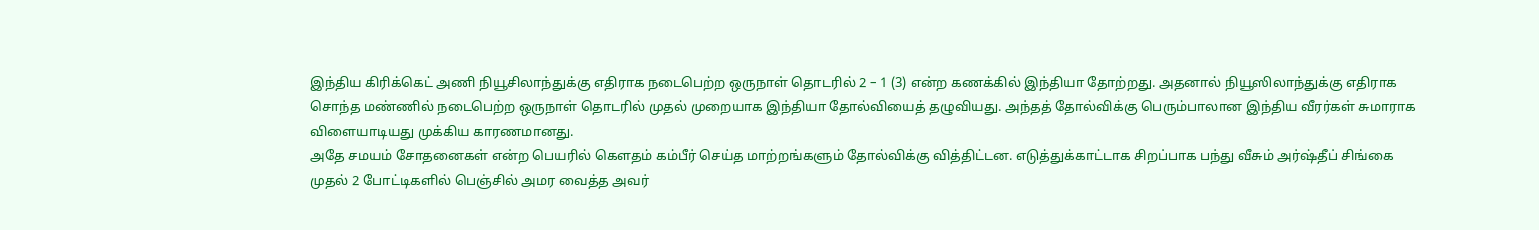இந்திய கிரிக்கெட் அணி நியூசிலாந்துக்கு எதிராக நடைபெற்ற ஒருநாள் தொடரில் 2 – 1 (3) என்ற கணக்கில் இந்தியா தோற்றது. அதனால் நியூஸிலாந்துக்கு எதிராக சொந்த மண்ணில் நடைபெற்ற ஒருநாள் தொடரில் முதல் முறையாக இந்தியா தோல்வியைத் தழுவியது. அந்தத் தோல்விக்கு பெரும்பாலான இந்திய வீரர்கள் சுமாராக விளையாடியது முக்கிய காரணமானது.
அதே சமயம் சோதனைகள் என்ற பெயரில் கௌதம் கம்பீர் செய்த மாற்றங்களும் தோல்விக்கு வித்திட்டன. எடுத்துக்காட்டாக சிறப்பாக பந்து வீசும் அர்ஷ்தீப் சிங்கை முதல் 2 போட்டிகளில் பெஞ்சில் அமர வைத்த அவர்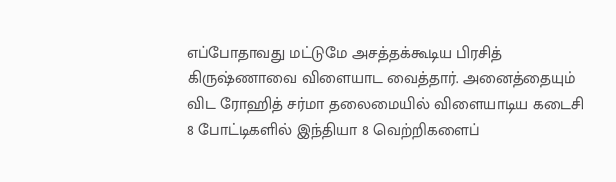எப்போதாவது மட்டுமே அசத்தக்கூடிய பிரசித் கிருஷ்ணாவை விளையாட வைத்தார். அனைத்தையும் விட ரோஹித் சர்மா தலைமையில் விளையாடிய கடைசி 8 போட்டிகளில் இந்தியா 8 வெற்றிகளைப்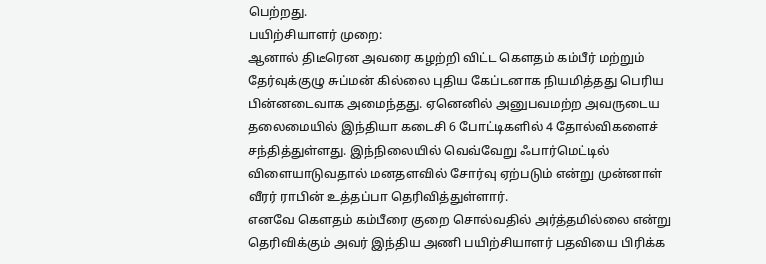பெற்றது.
பயிற்சியாளர் முறை:
ஆனால் திடீரென அவரை கழற்றி விட்ட கௌதம் கம்பீர் மற்றும் தேர்வுக்குழு சுப்மன் கில்லை புதிய கேப்டனாக நியமித்தது பெரிய பின்னடைவாக அமைந்தது. ஏனெனில் அனுபவமற்ற அவருடைய தலைமையில் இந்தியா கடைசி 6 போட்டிகளில் 4 தோல்விகளைச் சந்தித்துள்ளது. இந்நிலையில் வெவ்வேறு ஃபார்மெட்டில் விளையாடுவதால் மனதளவில் சோர்வு ஏற்படும் என்று முன்னாள் வீரர் ராபின் உத்தப்பா தெரிவித்துள்ளார்.
எனவே கௌதம் கம்பீரை குறை சொல்வதில் அர்த்தமில்லை என்று தெரிவிக்கும் அவர் இந்திய அணி பயிற்சியாளர் பதவியை பிரிக்க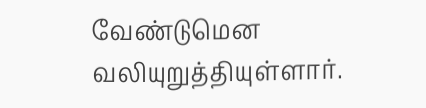வேண்டுமென வலியுறுத்தியுள்ளார்.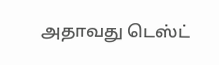அதாவது டெஸ்ட்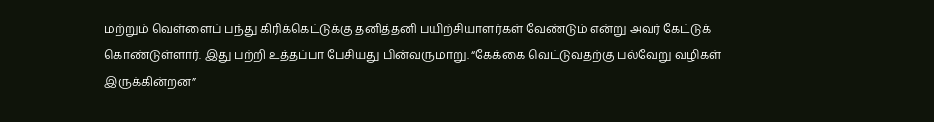மற்றும் வெள்ளைப் பந்து கிரிக்கெட்டுக்கு தனித்தனி பயிற்சியாளர்கள் வேண்டும் என்று அவர் கேட்டுக் கொண்டுள்ளார். இது பற்றி உத்தப்பா பேசியது பின்வருமாறு. “கேக்கை வெட்டுவதற்கு பல்வேறு வழிகள் இருக்கின்றன”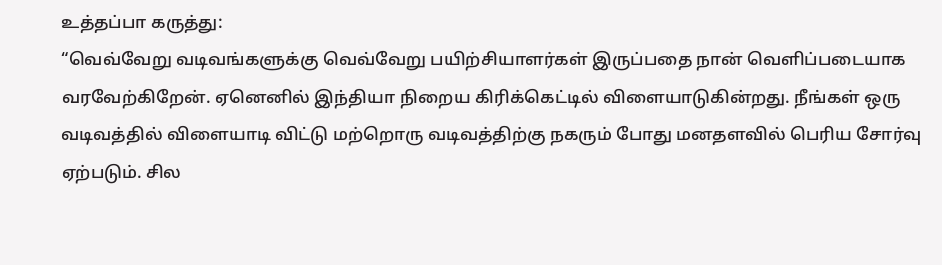உத்தப்பா கருத்து:
“வெவ்வேறு வடிவங்களுக்கு வெவ்வேறு பயிற்சியாளர்கள் இருப்பதை நான் வெளிப்படையாக வரவேற்கிறேன். ஏனெனில் இந்தியா நிறைய கிரிக்கெட்டில் விளையாடுகின்றது. நீங்கள் ஒரு வடிவத்தில் விளையாடி விட்டு மற்றொரு வடிவத்திற்கு நகரும் போது மனதளவில் பெரிய சோர்வு ஏற்படும். சில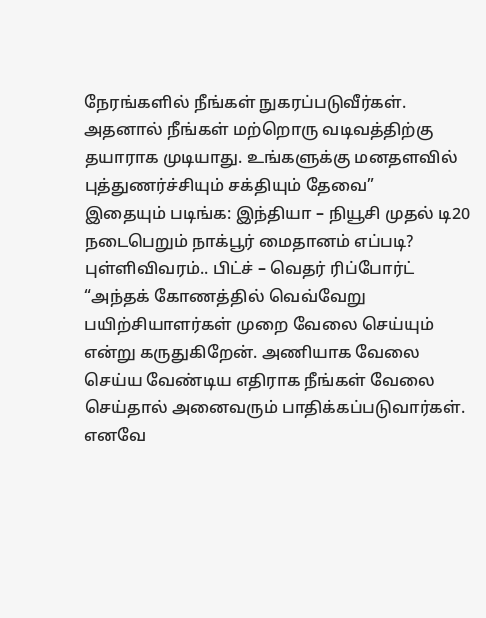நேரங்களில் நீங்கள் நுகரப்படுவீர்கள். அதனால் நீங்கள் மற்றொரு வடிவத்திற்கு தயாராக முடியாது. உங்களுக்கு மனதளவில் புத்துணர்ச்சியும் சக்தியும் தேவை”
இதையும் படிங்க: இந்தியா – நியூசி முதல் டி20 நடைபெறும் நாக்பூர் மைதானம் எப்படி? புள்ளிவிவரம்.. பிட்ச் – வெதர் ரிப்போர்ட்
“அந்தக் கோணத்தில் வெவ்வேறு பயிற்சியாளர்கள் முறை வேலை செய்யும் என்று கருதுகிறேன். அணியாக வேலை செய்ய வேண்டிய எதிராக நீங்கள் வேலை செய்தால் அனைவரும் பாதிக்கப்படுவார்கள். எனவே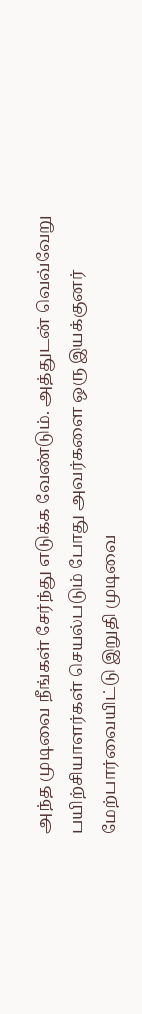அந்த முடிவை நீங்கள் சேர்ந்து எடுக்க வேண்டும். அத்துடன் வெவ்வேறு பயிற்சியாளர்கள் செயல்படும் போது அவர்களை ஒரு இயக்குனர் மேற்பார்வையிட்டு இறுதி முடிவை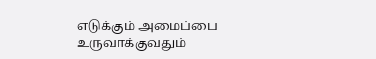எடுக்கும் அமைப்பை உருவாக்குவதும்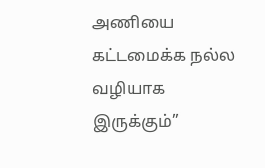அணியை கட்டமைக்க நல்ல வழியாக இருக்கும்”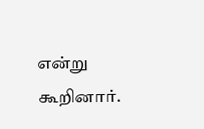என்று கூறினார்.